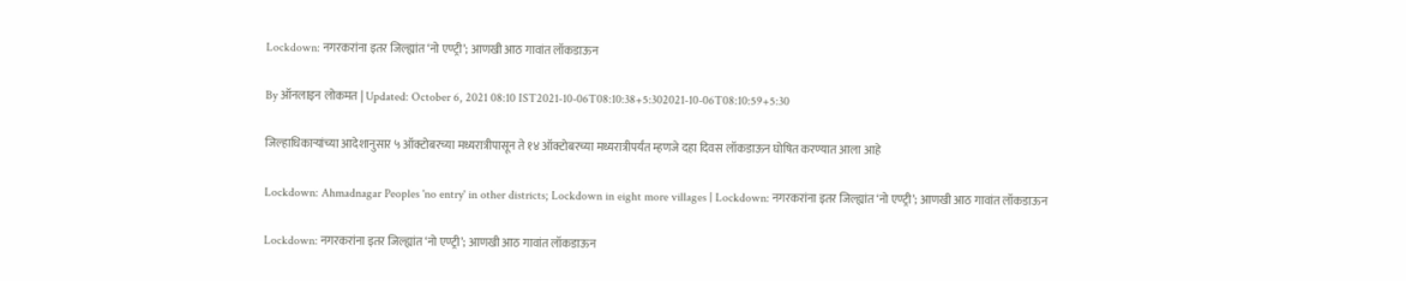Lockdown: नगरकरांना इतर जिल्ह्यांत ‘नो एण्ट्री’; आणखी आठ गावांत लॉकडाऊन

By ऑनलाइन लोकमत | Updated: October 6, 2021 08:10 IST2021-10-06T08:10:38+5:302021-10-06T08:10:59+5:30

जिल्हाधिकाऱ्यांच्या आदेशानुसार ५ ऑक्टोबरच्या मध्यरात्रीपासून ते १४ ऑक्टोबरच्या मध्यरात्रीपर्यंत म्हणजे दहा दिवस लॉकडाऊन घोषित करण्यात आला आहे

Lockdown: Ahmadnagar Peoples 'no entry' in other districts; Lockdown in eight more villages | Lockdown: नगरकरांना इतर जिल्ह्यांत ‘नो एण्ट्री’; आणखी आठ गावांत लॉकडाऊन

Lockdown: नगरकरांना इतर जिल्ह्यांत ‘नो एण्ट्री’; आणखी आठ गावांत लॉकडाऊन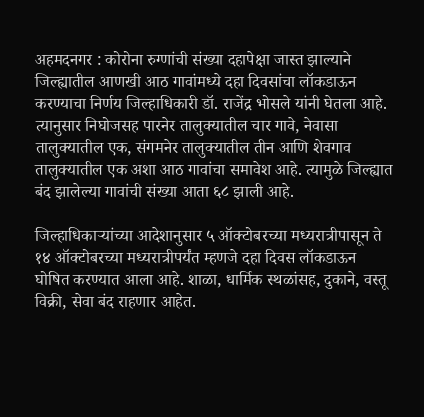अहमदनगर : कोरोना रुग्णांची संख्या दहापेक्षा जास्त झाल्याने जिल्ह्यातील आणखी आठ गावांमध्ये दहा दिवसांचा लॉकडाऊन करण्याचा निर्णय जिल्हाधिकारी डॉ. राजेंद्र भोसले यांनी घेतला आहे. त्यानुसार निघोजसह पारनेर तालुक्यातील चार गावे, नेवासा तालुक्यातील एक, संगमनेर तालुक्यातील तीन आणि शेवगाव तालुक्यातील एक अशा आठ गावांचा समावेश आहे. त्यामुळे जिल्ह्यात बंद झालेल्या गावांची संख्या आता ६८ झाली आहे.

जिल्हाधिकाऱ्यांच्या आदेशानुसार ५ ऑक्टोबरच्या मध्यरात्रीपासून ते १४ ऑक्टोबरच्या मध्यरात्रीपर्यंत म्हणजे दहा दिवस लॉकडाऊन घोषित करण्यात आला आहे. शाळा, धार्मिक स्थळांसह, दुकाने, वस्तू विक्री, सेवा बंद राहणार आहेत.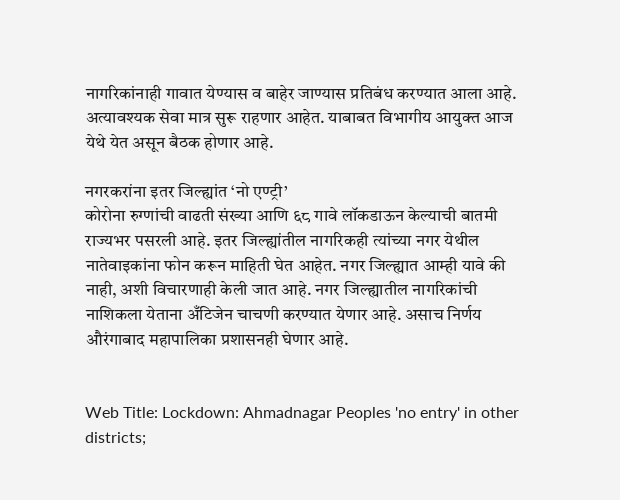नागरिकांनाही गावात येण्यास व बाहेर जाण्यास प्रतिबंध करण्यात आला आहे. अत्यावश्यक सेवा मात्र सुरू राहणार आहेत. याबाबत विभागीय आयुक्त आज येथे येत असून बैठक होणार आहे.

नगरकरांना इतर जिल्ह्यांत ‘नो एण्ट्री’
कोरोना रुग्णांची वाढती संख्या आणि ६८ गावे लॉकडाऊन केल्याची बातमी राज्यभर पसरली आहे. इतर जिल्ह्यांतील नागरिकही त्यांच्या नगर येथील नातेवाइकांना फोन करून माहिती घेत आहेत. नगर जिल्ह्यात आम्ही यावे की नाही, अशी विचारणाही केली जात आहे. नगर जिल्ह्यातील नागरिकांची नाशिकला येताना अँटिजेन चाचणी करण्यात येणार आहे. असाच निर्णय औरंगाबाद महापालिका प्रशासनही घेणार आहे.


Web Title: Lockdown: Ahmadnagar Peoples 'no entry' in other districts;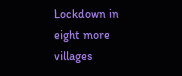Lockdown in eight more villages